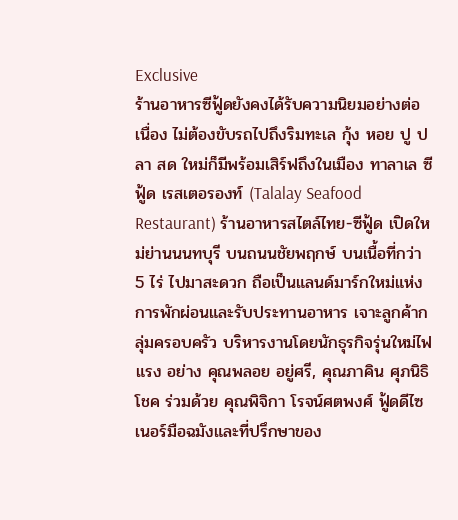Exclusive
ร้านอาหารซีฟู้ดยังคงได้รับความนิยมอย่างต่อเนื่อง ไม่ต้องขับรถไปถึงริมทะเล กุ้ง หอย ปู ปลา สด ใหม่ก็มีพร้อมเสิร์ฟถึงในเมือง ทาลาเล ซีฟู้ด เรสเตอรองท์ (Talalay Seafood Restaurant) ร้านอาหารสไตล์ไทย-ซีฟู้ด เปิดใหม่ย่านนนทบุรี บนถนนชัยพฤกษ์ บนเนื้อที่กว่า 5 ไร่ ไปมาสะดวก ถือเป็นแลนด์มาร์กใหม่แห่งการพักผ่อนและรับประทานอาหาร เจาะลูกค้ากลุ่มครอบครัว บริหารงานโดยนักธุรกิจรุ่นใหม่ไฟแรง อย่าง คุณพลอย อยู่ศรี, คุณภาคิน ศุภนิธิโชค ร่วมด้วย คุณพิจิกา โรจน์ศตพงศ์ ฟู้ดดีไซเนอร์มือฉมังและที่ปรึกษาของ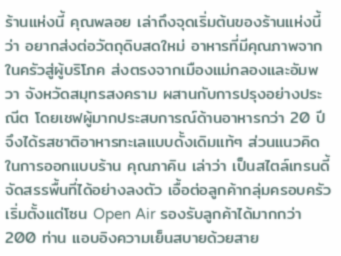ร้านแห่งนี้ คุณพลอย เล่าถึงจุดเริ่มต้นของร้านแห่งนี้ว่า อยากส่งต่อวัตถุดิบสดใหม่ อาหารที่มีคุณภาพจากในครัวสู่ผู้บริโภค ส่งตรงจากเมืองแม่กลองและอัมพวา จังหวัดสมุทรสงคราม ผสานกับการปรุงอย่างประณีต โดยเชฟผู้มากประสบการณ์ด้านอาหารกว่า 20 ปี จึงได้รสชาติอาหารทะเลแบบดั้งเดิมแท้ๆ ส่วนแนวคิดในการออกแบบร้าน คุณภาคิน เล่าว่า เป็นสไตล์เทรนดี้ จัดสรรพื้นที่ได้อย่างลงตัว เอื้อต่อลูกค้ากลุ่มครอบครัว เริ่มตั้งแต่โซน Open Air รองรับลูกค้าได้มากกว่า 200 ท่าน แอบอิงความเย็นสบายด้วยสาย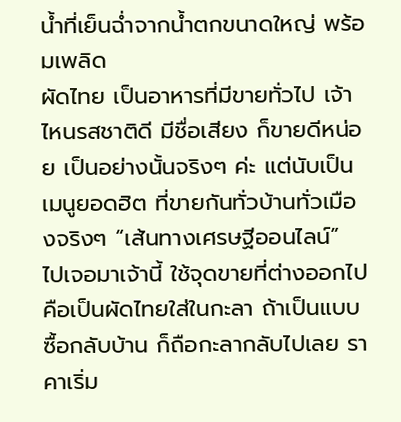น้ำที่เย็นฉ่ำจากน้ำตกขนาดใหญ่ พร้อมเพลิด
ผัดไทย เป็นอาหารที่มีขายทั่วไป เจ้าไหนรสชาติดี มีชื่อเสียง ก็ขายดีหน่อย เป็นอย่างนั้นจริงๆ ค่ะ แต่นับเป็นเมนูยอดฮิต ที่ขายกันทั่วบ้านทั่วเมืองจริงๆ “เส้นทางเศรษฐีออนไลน์” ไปเจอมาเจ้านี้ ใช้จุดขายที่ต่างออกไป คือเป็นผัดไทยใส่ในกะลา ถ้าเป็นแบบซื้อกลับบ้าน ก็ถือกะลากลับไปเลย ราคาเริ่ม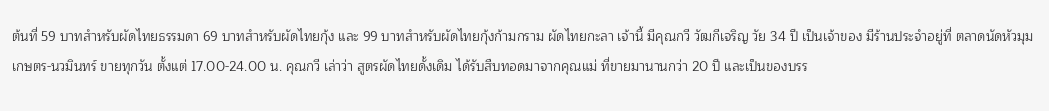ต้นที่ 59 บาทสำหรับผัดไทยธรรมดา 69 บาทสำหรับผัดไทยกุ้ง และ 99 บาทสำหรับผัดไทยกุ้งก้ามกราม ผัดไทยกะลา เจ้านี้ มีคุณกวี วัฒกีเจริญ วัย 34 ปี เป็นเจ้าของ มีร้านประจำอยู่ที่ ตลาดนัดหัวมุม เกษตร-นวมินทร์ ขายทุกวัน ตั้งแต่ 17.00-24.00 น. คุณกวี เล่าว่า สูตรผัดไทยดั้งเดิม ได้รับสืบทอดมาจากคุณแม่ ที่ขายมานานกว่า 20 ปี และเป็นของบรร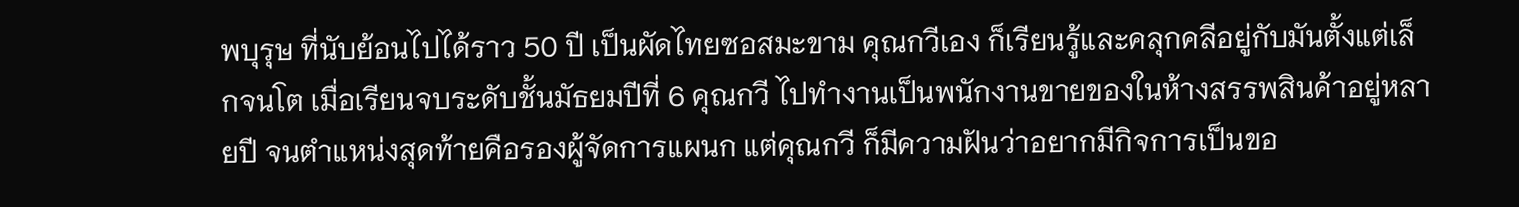พบุรุษ ที่นับย้อนไปได้ราว 50 ปี เป็นผัดไทยซอสมะขาม คุณกวีเอง ก็เรียนรู้และคลุกคลีอยู่กับมันตั้งแต่เล็กจนโต เมื่อเรียนจบระดับชั้นมัธยมปีที่ 6 คุณกวี ไปทำงานเป็นพนักงานขายของในห้างสรรพสินค้าอยู่หลายปี จนตำแหน่งสุดท้ายคือรองผู้จัดการแผนก แต่คุณกวี ก็มีความฝันว่าอยากมีกิจการเป็นขอ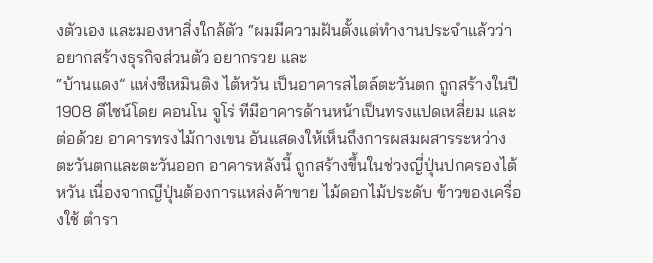งตัวเอง และมองหาสิ่งใกล้ตัว “ผมมีความฝันตั้งแต่ทำงานประจำแล้วว่า อยากสร้างธุรกิจส่วนตัว อยากรวย และ
“บ้านแดง” แห่งซีเหมินติง ไต้หวัน เป็นอาคารสไตล์ตะวันตก ถูกสร้างในปี 1908 ดีไซน์โดย คอนโน จูโร่ ทีมีอาคารด้านหน้าเป็นทรงแปดเหลี่ยม และต่อด้วย อาคารทรงไม้กางเขน อันแสดงให้เห็นถึงการผสมผสารระหว่างตะวันตกและตะวันออก อาคารหลังนี้ ถูกสร้างขึ้นในช่วงญี่ปุ่นปกครองไต้หวัน เนื่องจากญีปุ่นต้องการแหล่งค้าขาย ไม้ดอกไม้ประดับ ข้าวของเครื่องใช้ ตำรา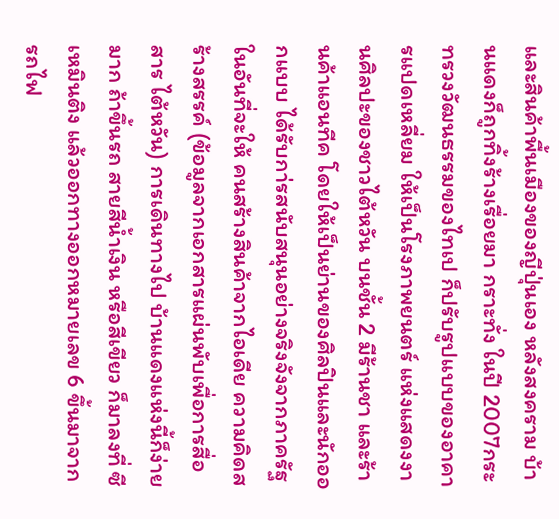และสินค้าพื้นเมืองของญีปุ่นเอง หลังสงคราม บ้านแดงก็ถูกทิ้งร้างเรื่อยมา กราะทั่ง ในปี 2007กระทรวงวัฒนธรรมของไทเป ก็ปรับรูปแบบของอาคารแปดเหลี่ยม ให้เป็นโรงภาพยนตร์ แห่งแสดงงานศิลปะของชาวไต้หวัน บนชั้น 2 มีร้านชา และร้านค้าแอนทีค โดยให้เป็นย่านของศิลปินและนักออกแบบ ได้รับกา่รสนับสนุนอย่างจริงจังจากภาครัฐ ในอันที่จะให้ คนสร้างสินค้าจากไอเดีย ความคิดสร้างสรรค์ (ข้อมูลจากเอกสารแผ่นพับเพื่อการสื่อสาร ไต้หวัน) การเดินทางไป บ้านแดงแห่งนี้ก็ง่ายมาก ถ้าขึ้นรถ สายสีน้ำเงิน หรือสีเขียว ก็มาลงที่ ซีเหมินติง แล้วออกทางออกหมายเลข 6 ขึ้นมาจากรถไฟ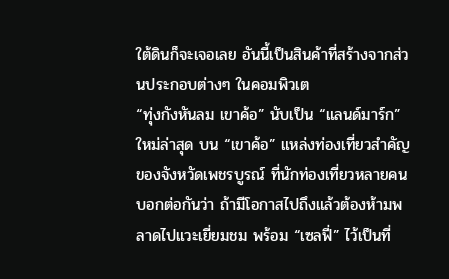ใต้ดินก็จะเจอเลย อันนี้เป็นสินค้าที่สร้างจากส่วนประกอบต่างๆ ในคอมพิวเต
“ทุ่งกังหันลม เขาค้อ” นับเป็น “แลนด์มาร์ก” ใหม่ล่าสุด บน “เขาค้อ” แหล่งท่องเที่ยวสำคัญของจังหวัดเพชรบูรณ์ ที่นักท่องเที่ยวหลายคนบอกต่อกันว่า ถ้ามีโอกาสไปถึงแล้วต้องห้ามพลาดไปแวะเยี่ยมชม พร้อม “เซลฟี่” ไว้เป็นที่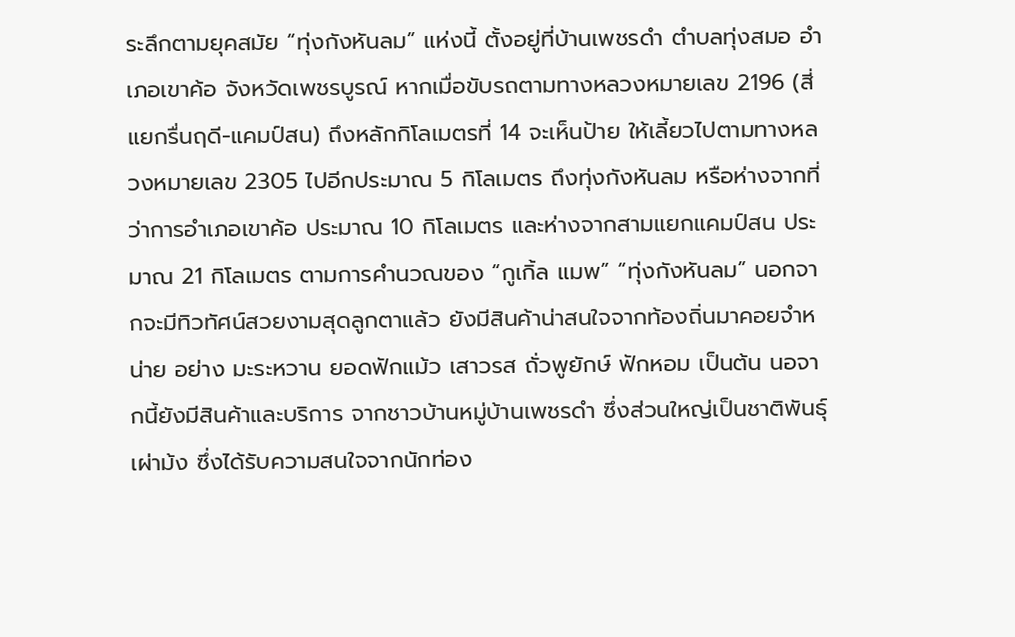ระลึกตามยุคสมัย “ทุ่งกังหันลม” แห่งนี้ ตั้งอยู่ที่บ้านเพชรดำ ตำบลทุ่งสมอ อำเภอเขาค้อ จังหวัดเพชรบูรณ์ หากเมื่อขับรถตามทางหลวงหมายเลข 2196 (สี่แยกรื่นฤดี-แคมป์สน) ถึงหลักกิโลเมตรที่ 14 จะเห็นป้าย ให้เลี้ยวไปตามทางหลวงหมายเลข 2305 ไปอีกประมาณ 5 กิโลเมตร ถึงทุ่งกังหันลม หรือห่างจากที่ว่าการอำเภอเขาค้อ ประมาณ 10 กิโลเมตร และห่างจากสามแยกแคมป์สน ประมาณ 21 กิโลเมตร ตามการคำนวณของ “กูเกิ้ล แมพ” “ทุ่งกังหันลม” นอกจากจะมีทิวทัศน์สวยงามสุดลูกตาแล้ว ยังมีสินค้าน่าสนใจจากท้องถิ่นมาคอยจำหน่าย อย่าง มะระหวาน ยอดฟักแม้ว เสาวรส ถั่วพูยักษ์ ฟักหอม เป็นต้น นอจากนี้ยังมีสินค้าและบริการ จากชาวบ้านหมู่บ้านเพชรดำ ซึ่งส่วนใหญ่เป็นชาติพันธุ์เผ่าม้ง ซึ่งได้รับความสนใจจากนักท่อง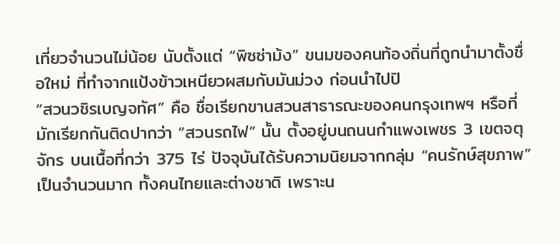เที่ยวจำนวนไม่น้อย นับตั้งแต่ “พิซซ่าม้ง” ขนมของคนท้องถิ่นที่ถูกนำมาตั้งชื่อใหม่ ที่ทำจากแป้งข้าวเหนียวผสมกับมันม่วง ก่อนนำไปปิ
“สวนวชิรเบญจทัศ” คือ ชื่อเรียกขานสวนสาธารณะของคนกรุงเทพฯ หรือที่มักเรียกกันติดปากว่า “สวนรถไฟ” นั้น ตั้งอยู่บนถนนกำแพงเพชร 3 เขตจตุจักร บนเนื้อที่กว่า 375 ไร่ ปัจจุบันได้รับความนิยมจากกลุ่ม “คนรักษ์สุขภาพ” เป็นจำนวนมาก ทั้งคนไทยและต่างชาติ เพราะน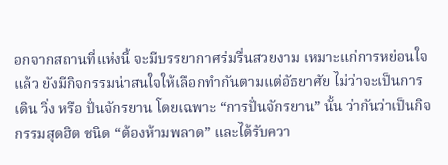อกจากสถานที่แห่งนี้ จะมีบรรยากาศร่มรื่นสวยงาม เหมาะแก่การหย่อนใจแล้ว ยังมีกิจกรรมน่าสนใจให้เลือกทำกันตามแต่อัธยาศัย ไม่ว่าจะเป็นการ เดิน วิ่ง หรือ ปั่นจักรยาน โดยเฉพาะ “การปั่นจักรยาน” นั้น ว่ากันว่าเป็นกิจกรรมสุดฮิต ชนิด “ต้องห้ามพลาด” และได้รับควา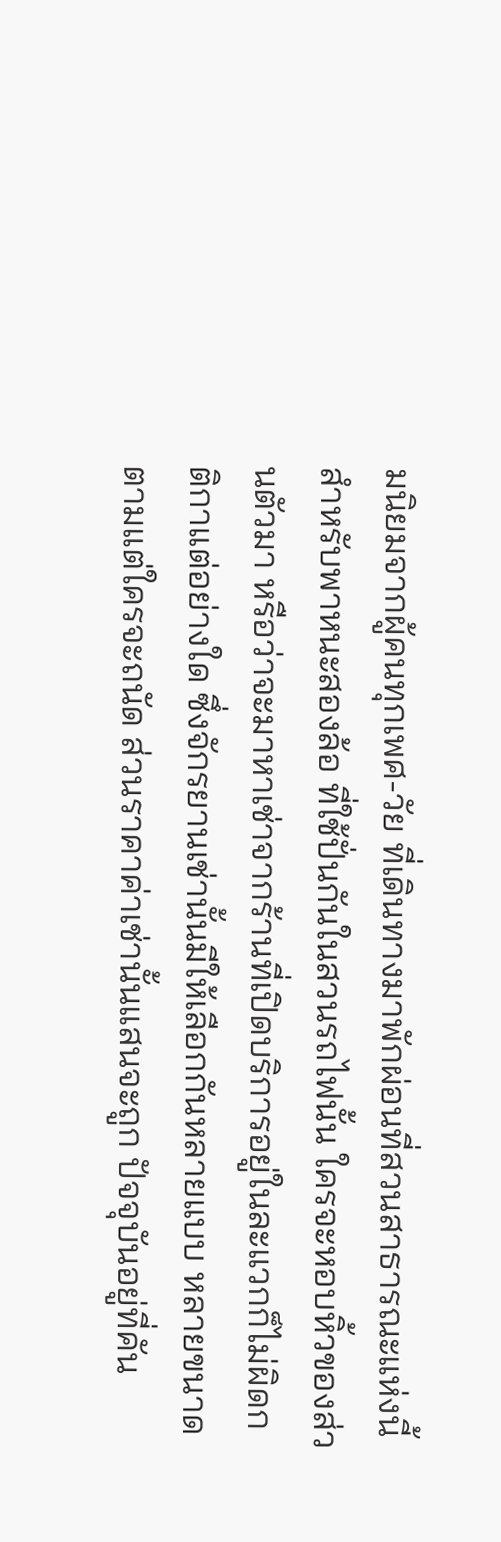มนิยมจากผู้คนทุกเพศ-วัย ที่เดินทางมาพักผ่อนที่สวนสาธารณะแห่งนี้ สำหรับพาหนะสองล้อ ที่ใช้ปั่นกันในสวนรถไฟนั้น ใครจะหอบหิ้วของส่วนตัวมา หรือว่าจะมาหาเช่าจากร้านที่เปิดบริการอยู่ในละแวกก็ไม่ผิดกติกาแต่อย่างใด ซึ่งจักรยานเช่านั้นมีให้เลือกกันหลายแบบ หลายขนาด ตามแต่ใครจะถนัด ส่วนราคาค่าเช่านั้นแสนจะถูก ปัจจุบันอยู่ที่คัน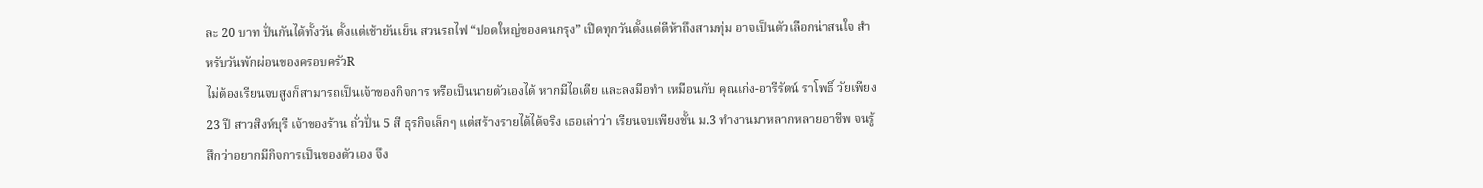ละ 20 บาท ปั่นกันได้ทั้งวัน ตั้งแต่เช้ายันเย็น สวนรถไฟ “ปอดใหญ่ของคนกรุง” เปิดทุกวันตั้งแต่ตีห้าถึงสามทุ่ม อาจเป็นตัวเลือกน่าสนใจ สำหรับวันพักผ่อนของครอบครัวR
ไม่ต้องเรียนจบสูงก็สามารถเป็นเจ้าของกิจการ หรือเป็นนายตัวเองได้ หากมีไอเดีย และลงมือทำ เหมือนกับ คุณเก่ง-อารีรัตน์ ราโพธิ์ วัยเพียง 23 ปี สาวสิงห์บุรี เจ้าของร้าน ถั่วปั่น 5 สี ธุรกิจเล็กๆ แต่สร้างรายได้ได้จริง เธอเล่าว่า เรียนจบเพียงชั้น ม.3 ทำงานมาหลากหลายอาชีพ จนรู้สึกว่าอยากมีกิจการเป็นของตัวเอง จึง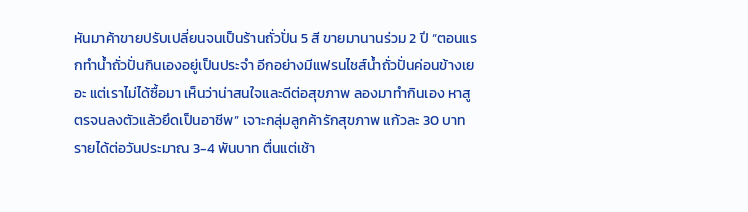หันมาค้าขายปรับเปลี่ยนจนเป็นร้านถั่วปั่น 5 สี ขายมานานร่วม 2 ปี “ตอนแรกทำน้ำถั่วปั่นกินเองอยู่เป็นประจำ อีกอย่างมีแฟรนไชส์น้ำถั่วปั่นค่อนข้างเยอะ แต่เราไม่ได้ซื้อมา เห็นว่าน่าสนใจและดีต่อสุขภาพ ลองมาทำกินเอง หาสูตรจนลงตัวแล้วยึดเป็นอาชีพ” เจาะกลุ่มลูกค้ารักสุขภาพ แก้วละ 30 บาท รายได้ต่อวันประมาณ 3-4 พันบาท ตื่นแต่เช้า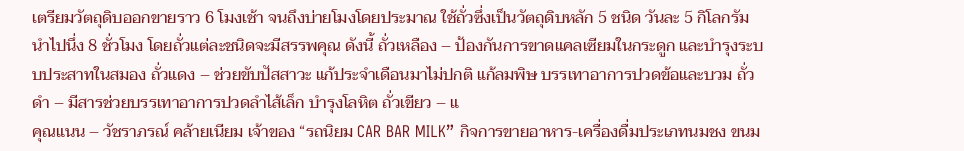เตรียมวัตถุดิบออกขายราว 6 โมงเช้า จนถึงบ่ายโมงโดยประมาณ ใช้ถั่วซึ่งเป็นวัตถุดิบหลัก 5 ชนิด วันละ 5 กิโลกรัม นำไปนึ่ง 8 ชั่วโมง โดยถั่วแต่ละชนิดจะมีสรรพคุณ ดังนี้ ถั่วเหลือง – ป้องกันการขาดแคลเซียมในกระดูก และบำรุงระบบประสาทในสมอง ถั่วแดง – ช่วยขับปัสสาวะ แก้ประจำเดือนมาไม่ปกติ แก้ลมพิษ บรรเทาอาการปวดข้อและบวม ถั่วดำ – มีสารช่วยบรรเทาอาการปวดลำไส้เล็ก บำรุงโลหิต ถั่วเขียว – แ
คุณแนน – วัชราภรณ์ คล้ายเนียม เจ้าของ “รถนิยม CAR BAR MILK” กิจการขายอาหาร-เครื่องดื่มประเภทนมชง ขนม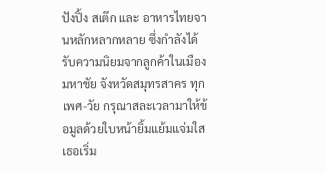ปังปิ้ง สเต๊ก และ อาหารไทยจานหลักหลากหลาย ซึ่งกำลังได้รับความนิยมจากลูกค้าในเมืองมหาชัย จังหวัดสมุทรสาคร ทุกเพศ-วัย กรุณาสละเวลามาให้ข้อมูลด้วยใบหน้ายิ้มแย้มแจ่มใส เธอเริ่ม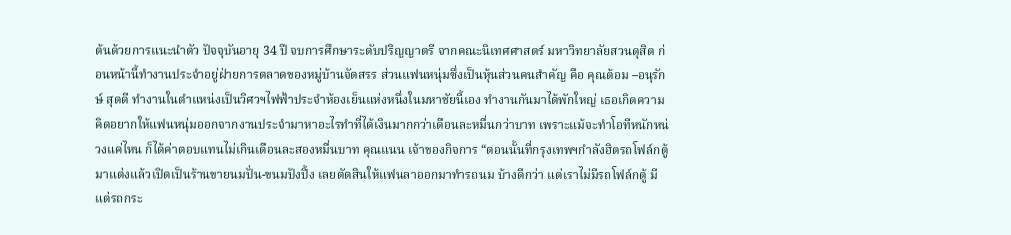ต้นด้วยการแนะนำตัว ปัจจุบันอายุ 34 ปี จบการศึกษาระดับปริญญาตรี จากคณะนิเทศศาสตร์ มหาวิทยาลัยสวนดุสิต ก่อนหน้านี้ทำงานประจำอยู่ฝ่ายการตลาดของหมู่บ้านจัดสรร ส่วนแฟนหนุ่มซึ่งเป็นหุ้นส่วนคนสำคัญ คือ คุณต้อม –อนุรักษ์ สุดดี ทำงานในตำแหน่งเป็นวิศวฯไฟฟ้าประจำห้องเย็นแห่งหนึ่งในมหาชัยนี้เอง ทำงานกันมาได้พักใหญ่ เธอเกิดความคิดอยากให้แฟนหนุ่มออกจากงานประจำมาหาอะไรทำที่ได้เงินมากกว่าเดือนละหมื่นกว่าบาท เพราะแม้จะทำโอทีหนักหน่วงแค่ไหน ก็ได้ค่าตอบแทนไม่เกินเดือนละสองหมื่นบาท คุณแนน เจ้าของกิจการ “ตอนนั้นที่กรุงเทพฯกำลังฮิตรถโฟล์กตู้ มาแต่งแล้วเปิดเป็นร้านขายนมปั่น-ขนมปังปิ้ง เลยตัดสินให้แฟนลาออกมาทำรถนม บ้างดีกว่า แต่เราไม่มีรถโฟล์กตู้ มีแต่รถกระ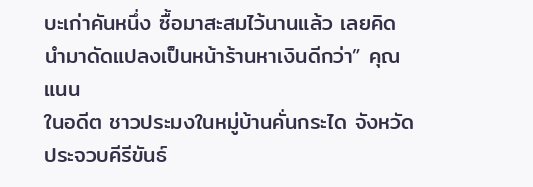บะเก่าคันหนึ่ง ซื้อมาสะสมไว้นานแล้ว เลยคิดนำมาดัดแปลงเป็นหน้าร้านหาเงินดีกว่า” คุณแนน
ในอดีต ชาวประมงในหมู่บ้านคั่นกระได จังหวัดประจวบคีรีขันธ์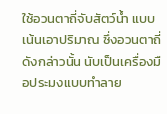ใช้อวนตาถี่จับสัตว์น้ำ แบบเน้นเอาปริมาณ ซึ่งอวนตาถี่ดังกล่าวนั้น นับเป็นเครื่องมือประมงแบบทำลาย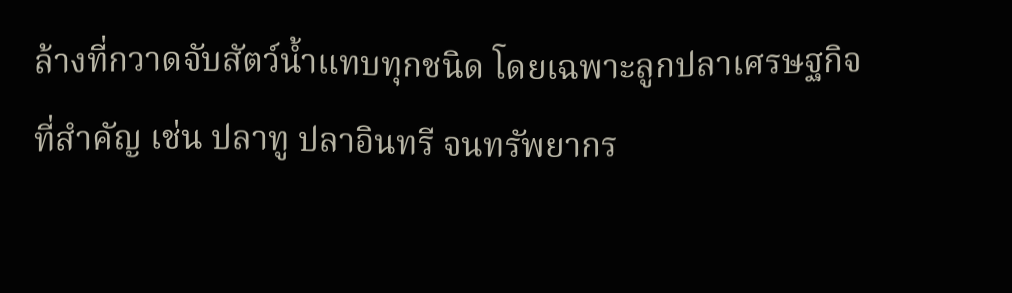ล้างที่กวาดจับสัตว์น้ำแทบทุกชนิด โดยเฉพาะลูกปลาเศรษฐกิจที่สำคัญ เช่น ปลาทู ปลาอินทรี จนทรัพยากร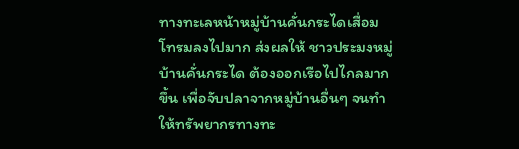ทางทะเลหน้าหมู่บ้านคั่นกระไดเสื่อมโทรมลงไปมาก ส่งผลให้ ชาวประมงหมู่บ้านคั่นกระได ต้องออกเรือไปไกลมากขึ้น เพื่อจับปลาจากหมู่บ้านอื่นๆ จนทำให้ทรัพยากรทางทะ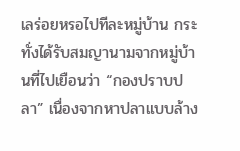เลร่อยหรอไปทีละหมู่บ้าน กระทั่งได้รับสมญานามจากหมู่บ้านที่ไปเยือนว่า “กองปราบปลา” เนื่องจากหาปลาแบบล้าง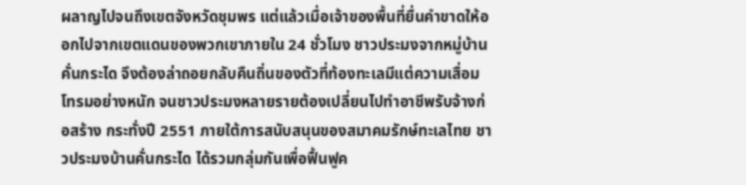ผลาญไปจนถึงเขตจังหวัดชุมพร แต่แล้วเมื่อเจ้าของพื้นที่ยื่นคำขาดให้ออกไปจากเขตแดนของพวกเขาภายใน 24 ชั่วโมง ชาวประมงจากหมู่บ้านคั่นกระได จึงต้องล่าถอยกลับคืนถิ่นของตัวที่ท้องทะเลมีแต่ความเสื่อมโทรมอย่างหนัก จนชาวประมงหลายรายต้องเปลี่ยนไปทำอาชีพรับจ้างก่อสร้าง กระทั่งปี 2551 ภายใต้การสนับสนุนของสมาคมรักษ์ทะเลไทย ชาวประมงบ้านคั่นกระได ได้รวมกลุ่มกันเพื่อฟื้นฟูค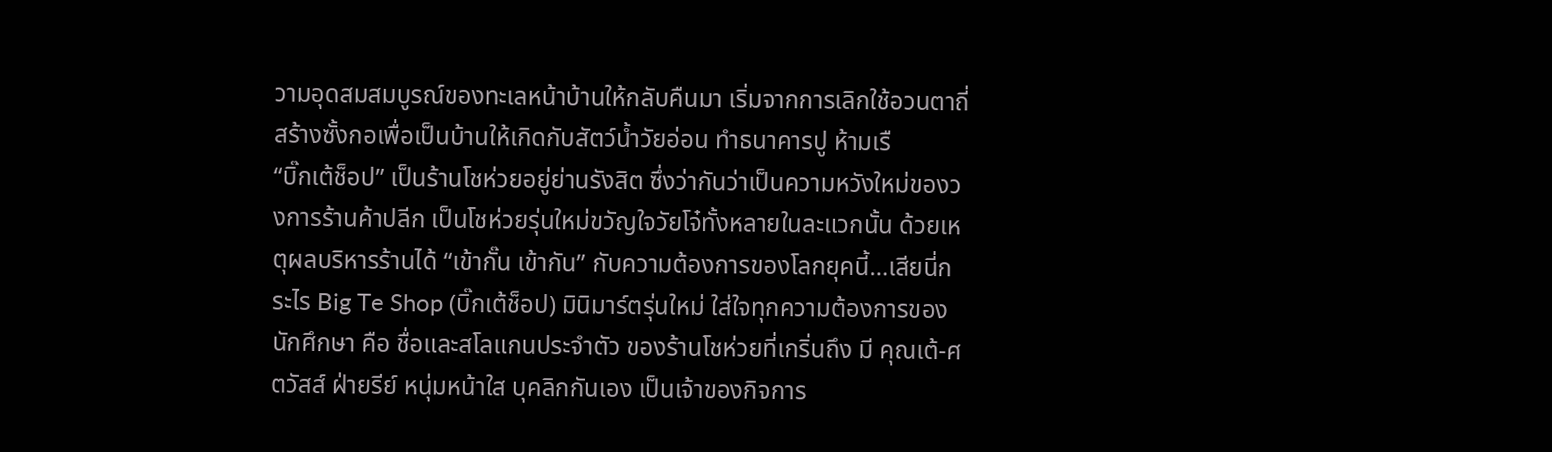วามอุดสมสมบูรณ์ของทะเลหน้าบ้านให้กลับคืนมา เริ่มจากการเลิกใช้อวนตาถี่ สร้างซั้งกอเพื่อเป็นบ้านให้เกิดกับสัตว์น้ำวัยอ่อน ทำธนาคารปู ห้ามเรื
“บิ๊กเต้ช็อป” เป็นร้านโชห่วยอยู่ย่านรังสิต ซึ่งว่ากันว่าเป็นความหวังใหม่ของวงการร้านค้าปลีก เป็นโชห่วยรุ่นใหม่ขวัญใจวัยโจ๋ทั้งหลายในละแวกนั้น ด้วยเหตุผลบริหารร้านได้ “เข้ากั๊น เข้ากัน” กับความต้องการของโลกยุคนี้…เสียนี่กระไร Big Te Shop (บิ๊กเต้ช็อป) มินิมาร์ตรุ่นใหม่ ใส่ใจทุกความต้องการของนักศึกษา คือ ชื่อและสโลแกนประจำตัว ของร้านโชห่วยที่เกริ่นถึง มี คุณเต้-ศตวัสส์ ฝ่ายรีย์ หนุ่มหน้าใส บุคลิกกันเอง เป็นเจ้าของกิจการ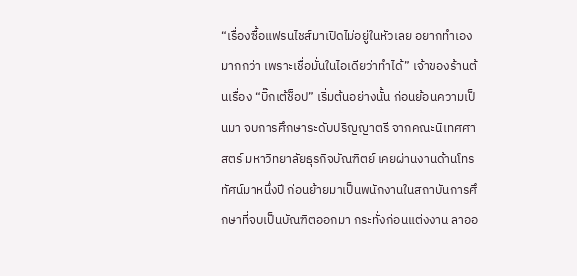“เรื่องซื้อแฟรนไชส์มาเปิดไม่อยู่ในหัวเลย อยากทำเองมากกว่า เพราะเชื่อมั่นในไอเดียว่าทำได้” เจ้าของร้านต้นเรื่อง “บิ๊กเต้ช็อป” เริ่มต้นอย่างนั้น ก่อนย้อนความเป็นมา จบการศึกษาระดับปริญญาตรี จากคณะนิเทศศาสตร์ มหาวิทยาลัยธุรกิจบัณฑิตย์ เคยผ่านงานด้านโทรทัศน์มาหนึ่งปี ก่อนย้ายมาเป็นพนักงานในสถาบันการศึกษาที่จบเป็นบัณฑิตออกมา กระทั่งก่อนแต่งงาน ลาออ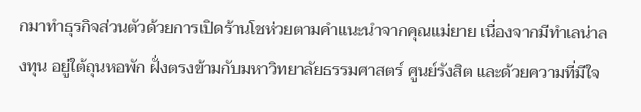กมาทำธุรกิจส่วนตัวด้วยการเปิดร้านโชห่วยตามคำแนะนำจากคุณแม่ยาย เนื่องจากมีทำเลน่าลงทุน อยู่ใต้ถุนหอพัก ฝั่งตรงข้ามกับมหาวิทยาลัยธรรมศาสตร์ ศูนย์รังสิต และด้วยความที่มีใจ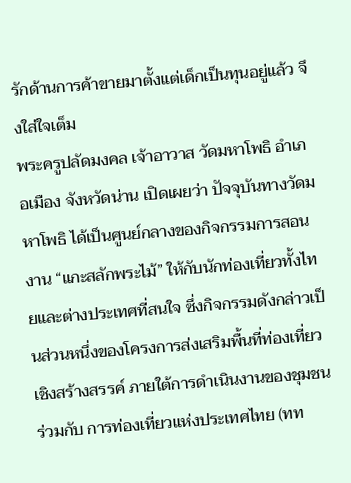รักด้านการค้าขายมาตั้งแต่เด็กเป็นทุนอยู่แล้ว จึงใส่ใจเต็ม
พระครูปลัดมงคล เจ้าอาวาส วัดมหาโพธิ อำเภอเมือง จังหวัดน่าน เปิดเผยว่า ปัจจุบันทางวัดมหาโพธิ ได้เป็นศูนย์กลางของกิจกรรมการสอนงาน “แกะสลักพระไม้” ให้กับนักท่องเที่ยวทั้งไทยและต่างประเทศที่สนใจ ซึ่งกิจกรรมดังกล่าวเป็นส่วนหนึ่งของโครงการส่งเสริมพื้นที่ท่องเที่ยวเชิงสร้างสรรค์ ภายใต้การดำเนินงานของชุมชน ร่วมกับ การท่องเที่ยวแห่งประเทศไทย (ทท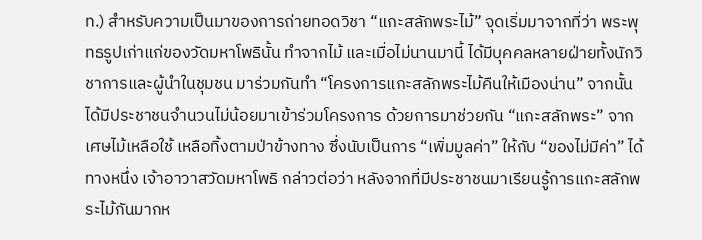ท.) สำหรับความเป็นมาของการถ่ายทอดวิชา “แกะสลักพระไม้” จุดเริ่มมาจากที่ว่า พระพุทธรูปเก่าแก่ของวัดมหาโพธินั้น ทำจากไม้ และเมื่อไม่นานมานี้ ได้มีบุคคลหลายฝ่ายทั้งนักวิชาการและผู้นำในชุมชน มาร่วมกันทำ “โครงการแกะสลักพระไม้คืนให้เมืองน่าน” จากนั้นได้มีประชาชนจำนวนไม่น้อยมาเข้าร่วมโครงการ ด้วยการมาช่วยกัน “แกะสลักพระ” จากเศษไม้เหลือใช้ เหลือทิ้งตามป่าข้างทาง ซึ่งนับเป็นการ “เพิ่มมูลค่า” ให้กับ “ของไม่มีค่า” ได้ทางหนึ่ง เจ้าอาวาสวัดมหาโพธิ กล่าวต่อว่า หลังจากที่มีประชาชนมาเรียนรู้การแกะสลักพระไม้กันมากห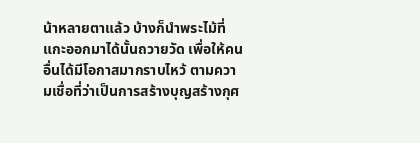น้าหลายตาแล้ว บ้างก็นำพระไม้ที่แกะออกมาได้นั้นถวายวัด เพื่อให้คนอื่นได้มีโอกาสมากราบไหว้ ตามความเชื่อที่ว่าเป็นการสร้างบุญสร้างกุศ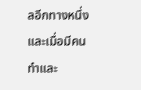ลอีกทางหนึ่ง และเมื่อมีคนทำและ